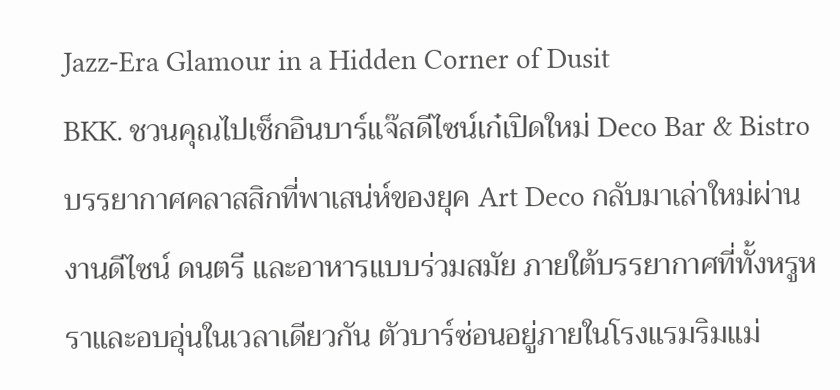Jazz-Era Glamour in a Hidden Corner of Dusit
BKK. ชวนคุณไปเช็กอินบาร์แจ๊สดีไซน์เก๋เปิดใหม่ Deco Bar & Bistro บรรยากาศคลาสสิกที่พาเสน่ห์ของยุค Art Deco กลับมาเล่าใหม่ผ่านงานดีไซน์ ดนตรี และอาหารแบบร่วมสมัย ภายใต้บรรยากาศที่ทั้งหรูหราและอบอุ่นในเวลาเดียวกัน ตัวบาร์ซ่อนอยู่ภายในโรงแรมริมแม่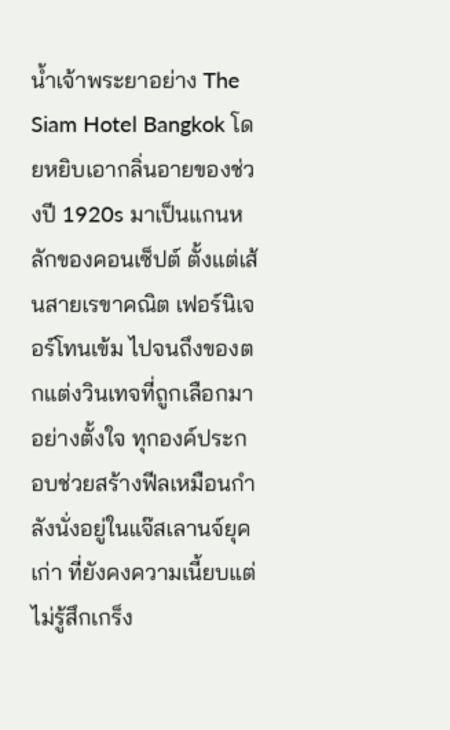น้ำเจ้าพระยาอย่าง The Siam Hotel Bangkok โดยหยิบเอากลิ่นอายของช่วงปี 1920s มาเป็นแกนหลักของคอนเซ็ปต์ ตั้งแต่เส้นสายเรขาคณิต เฟอร์นิเจอร์โทนเข้ม ไปจนถึงของตกแต่งวินเทจที่ถูกเลือกมาอย่างตั้งใจ ทุกองค์ประกอบช่วยสร้างฟีลเหมือนกำลังนั่งอยู่ในแจ๊สเลานจ์ยุคเก่า ที่ยังคงความเนี้ยบแต่ไม่รู้สึกเกร็ง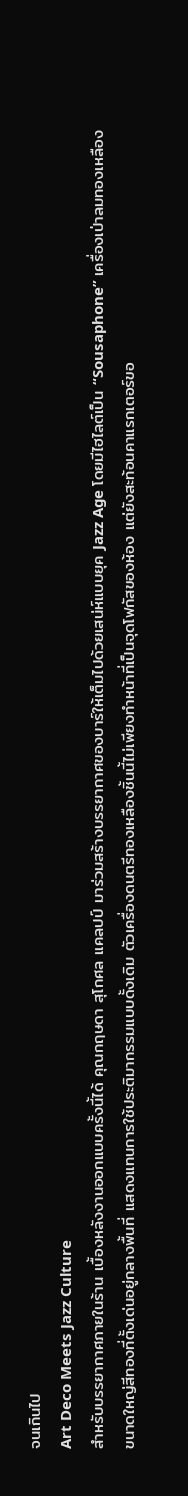จนเกินไป
Art Deco Meets Jazz Culture
สำหรับบรรยากาศภายในร้าน เบื้องหลังงานออกแบบครั้งนี้ได้ คุณกฤษดา สุโกศล แคลปป์ มาร่วมสร้างบรรยากาศของบาร์ให้เต็มไปด้วยเสน่ห์แบบยุค Jazz Age โดยมีไฮไลต์เป็น “Sousaphone” เครื่องเป่าลมทองเหลืองขนาดใหญ่สีทองที่ตั้งเด่นอยู่กลางพื้นที่ แสดงแทนการใช้ประติมากรรมแบบดั้งเดิม ตัวเครื่องดนตรีทองเหลืองชิ้นนี้ไม่เพียงทำหน้าที่เป็นจุดโฟกัสของห้อง แต่ยังสะท้อนคาแรกเตอร์ขอ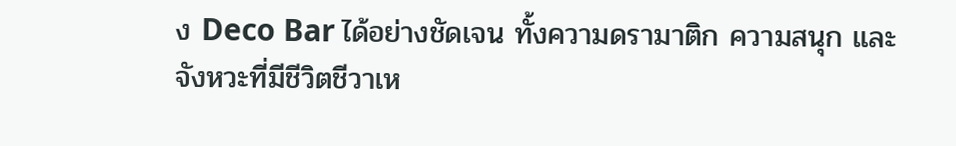ง Deco Bar ได้อย่างชัดเจน ทั้งความดรามาติก ความสนุก และจังหวะที่มีชีวิตชีวาเห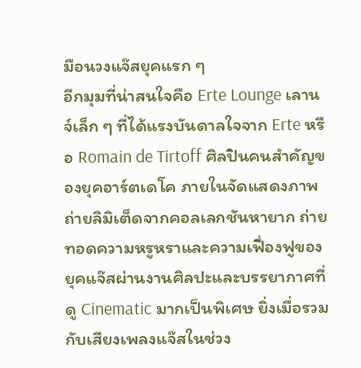มือนวงแจ๊สยุคแรก ๆ
อีกมุมที่น่าสนใจคือ Erte Lounge เลานจ์เล็ก ๆ ที่ได้แรงบันดาลใจจาก Erte หรือ Romain de Tirtoff ศิลปินคนสำคัญของยุคอาร์ตเดโค ภายในจัดแสดงภาพถ่ายลิมิเต็ดจากคอลเลกชันหายาก ถ่ายทอดความหรูหราและความเฟื่องฟูของยุคแจ๊สผ่านงานศิลปะและบรรยากาศที่ดู Cinematic มากเป็นพิเศษ ยิ่งเมื่อรวมกับเสียงเพลงแจ๊สในช่วง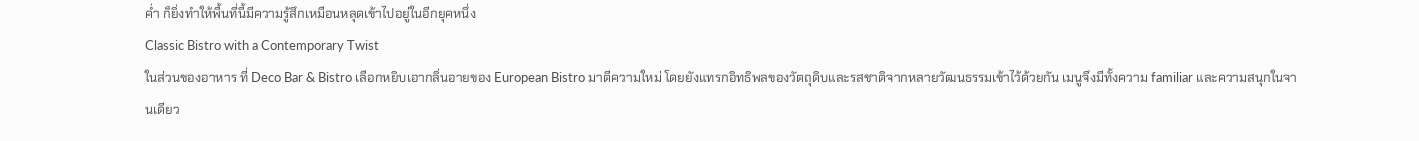ค่ำ ก็ยิ่งทำให้พื้นที่นี้มีความรู้สึกเหมือนหลุดเข้าไปอยู่ในอีกยุคหนึ่ง
Classic Bistro with a Contemporary Twist
ในส่วนของอาหาร ที่ Deco Bar & Bistro เลือกหยิบเอากลิ่นอายของ European Bistro มาตีความใหม่ โดยยังแทรกอิทธิพลของวัตถุดิบและรสชาติจากหลายวัฒนธรรมเข้าไว้ด้วยกัน เมนูจึงมีทั้งความ familiar และความสนุกในจานเดียว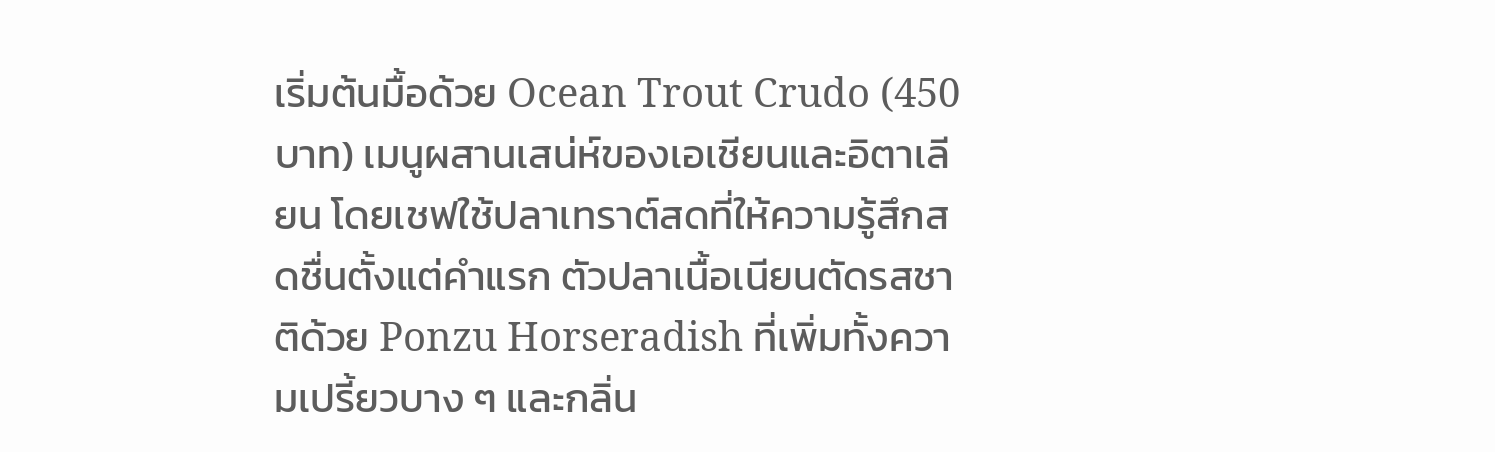เริ่มต้นมื้อด้วย Ocean Trout Crudo (450 บาท) เมนูผสานเสน่ห์ของเอเชียนและอิตาเลียน โดยเชฟใช้ปลาเทราต์สดที่ให้ความรู้สึกสดชื่นตั้งแต่คำแรก ตัวปลาเนื้อเนียนตัดรสชาติด้วย Ponzu Horseradish ที่เพิ่มทั้งความเปรี้ยวบาง ๆ และกลิ่น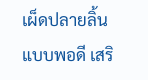เผ็ดปลายลิ้นแบบพอดี เสริ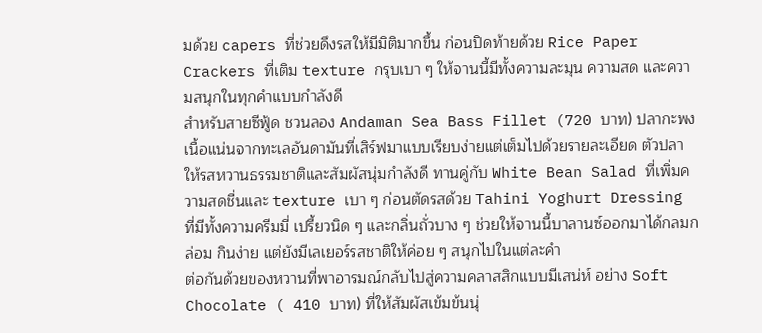มด้วย capers ที่ช่วยดึงรสให้มีมิติมากขึ้น ก่อนปิดท้ายด้วย Rice Paper Crackers ที่เติม texture กรุบเบา ๆ ให้จานนี้มีทั้งความละมุน ความสด และความสนุกในทุกคำแบบกำลังดี
สำหรับสายซีฟู้ด ชวนลอง Andaman Sea Bass Fillet (720 บาท) ปลากะพงเนื้อแน่นจากทะเลอันดามันที่เสิร์ฟมาแบบเรียบง่ายแต่เต็มไปด้วยรายละเอียด ตัวปลาให้รสหวานธรรมชาติและสัมผัสนุ่มกำลังดี ทานคู่กับ White Bean Salad ที่เพิ่มความสดชื่นและ texture เบา ๆ ก่อนตัดรสด้วย Tahini Yoghurt Dressing ที่มีทั้งความครีมมี่ เปรี้ยวนิด ๆ และกลิ่นถั่วบาง ๆ ช่วยให้จานนี้บาลานซ์ออกมาได้กลมกล่อม กินง่าย แต่ยังมีเลเยอร์รสชาติให้ค่อย ๆ สนุกไปในแต่ละคำ
ต่อกันด้วยของหวานที่พาอารมณ์กลับไปสู่ความคลาสสิกแบบมีเสน่ห์ อย่าง Soft Chocolate ( 410 บาท) ที่ให้สัมผัสเข้มข้นนุ่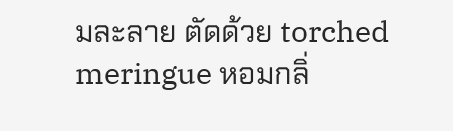มละลาย ตัดด้วย torched meringue หอมกลิ่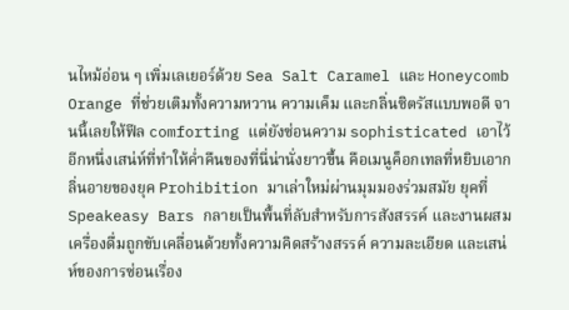นไหม้อ่อน ๆ เพิ่มเลเยอร์ด้วย Sea Salt Caramel และ Honeycomb Orange ที่ช่วยเติมทั้งความหวาน ความเค็ม และกลิ่นซิตรัสแบบพอดี จานนี้เลยให้ฟีล comforting แต่ยังซ่อนความ sophisticated เอาไว้
อีกหนึ่งเสน่ห์ที่ทำให้ค่ำคืนของที่นี่น่านั่งยาวขึ้น คือเมนูค็อกเทลที่หยิบเอากลิ่นอายของยุค Prohibition มาเล่าใหม่ผ่านมุมมองร่วมสมัย ยุคที่ Speakeasy Bars กลายเป็นพื้นที่ลับสำหรับการสังสรรค์ และงานผสมเครื่องดื่มถูกขับเคลื่อนด้วยทั้งความคิดสร้างสรรค์ ความละเอียด และเสน่ห์ของการซ่อนเรื่อง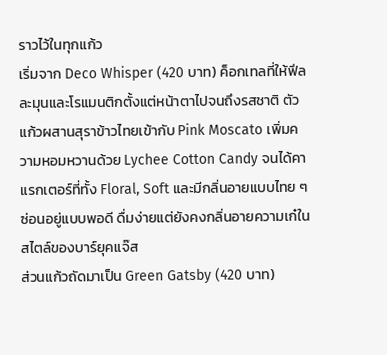ราวไว้ในทุกแก้ว
เริ่มจาก Deco Whisper (420 บาท) ค็อกเทลที่ให้ฟีลละมุนและโรแมนติกตั้งแต่หน้าตาไปจนถึงรสชาติ ตัวแก้วผสานสุราข้าวไทยเข้ากับ Pink Moscato เพิ่มความหอมหวานด้วย Lychee Cotton Candy จนได้คาแรกเตอร์ที่ทั้ง Floral, Soft และมีกลิ่นอายแบบไทย ๆ ซ่อนอยู่แบบพอดี ดื่มง่ายแต่ยังคงกลิ่นอายความเก๋ในสไตล์ของบาร์ยุคแจ๊ส
ส่วนแก้วถัดมาเป็น Green Gatsby (420 บาท)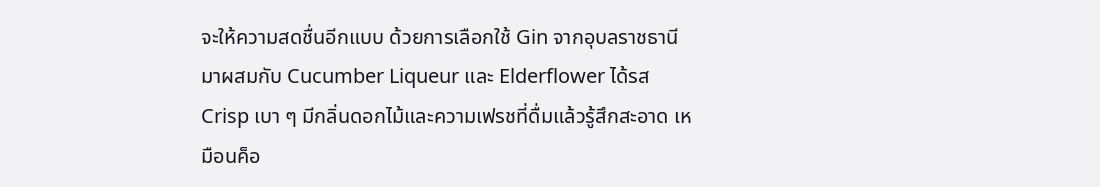จะให้ความสดชื่นอีกแบบ ด้วยการเลือกใช้ Gin จากอุบลราชธานีมาผสมกับ Cucumber Liqueur และ Elderflower ได้รส Crisp เบา ๆ มีกลิ่นดอกไม้และความเฟรชที่ดื่มแล้วรู้สึกสะอาด เหมือนค็อ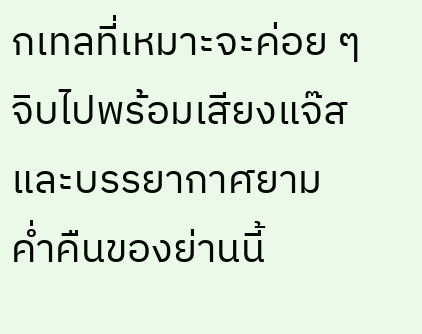กเทลที่เหมาะจะค่อย ๆ จิบไปพร้อมเสียงแจ๊สและบรรยากาศยามค่ำคืนของย่านนี้